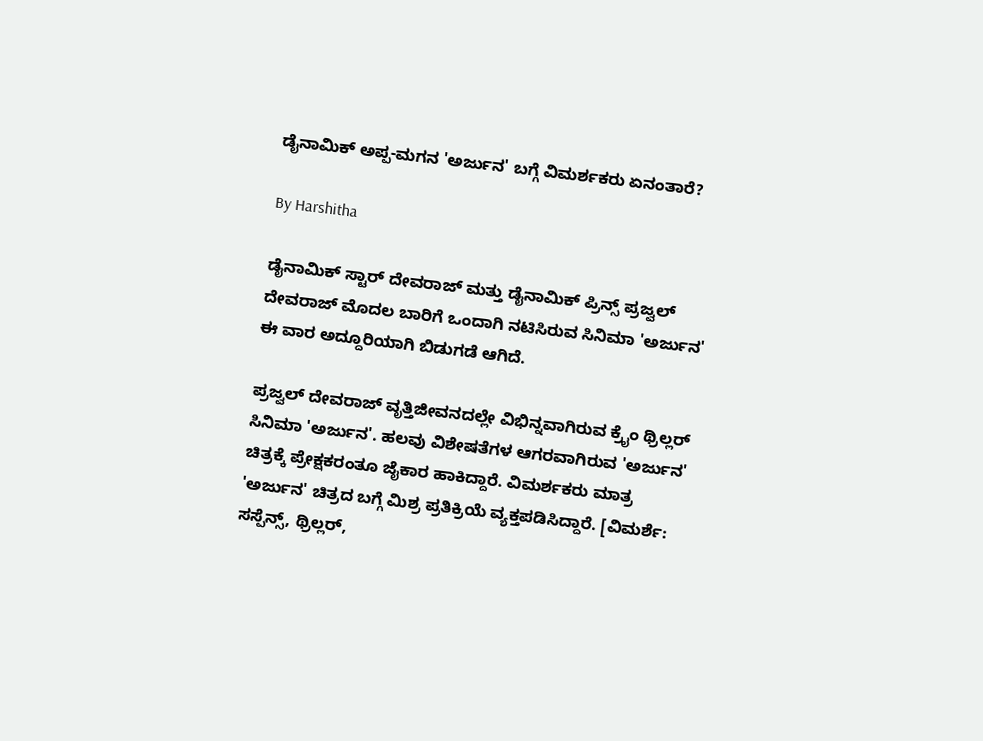ಡೈನಾಮಿಕ್ ಅಪ್ಪ-ಮಗನ 'ಅರ್ಜುನ' ಬಗ್ಗೆ ವಿಮರ್ಶಕರು ಏನಂತಾರೆ?

By Harshitha

ಡೈನಾಮಿಕ್ ಸ್ಟಾರ್ ದೇವರಾಜ್ ಮತ್ತು ಡೈನಾಮಿಕ್ ಪ್ರಿನ್ಸ್ ಪ್ರಜ್ವಲ್ ದೇವರಾಜ್ ಮೊದಲ ಬಾರಿಗೆ ಒಂದಾಗಿ ನಟಿಸಿರುವ ಸಿನಿಮಾ 'ಅರ್ಜುನ' ಈ ವಾರ ಅದ್ದೂರಿಯಾಗಿ ಬಿಡುಗಡೆ ಆಗಿದೆ.

ಪ್ರಜ್ವಲ್ ದೇವರಾಜ್ ವೃತ್ತಿಜೀವನದಲ್ಲೇ ವಿಭಿನ್ನವಾಗಿರುವ ಕ್ರೈಂ ಥ್ರಿಲ್ಲರ್ ಸಿನಿಮಾ 'ಅರ್ಜುನ'. ಹಲವು ವಿಶೇಷತೆಗಳ ಆಗರವಾಗಿರುವ 'ಅರ್ಜುನ' ಚಿತ್ರಕ್ಕೆ ಪ್ರೇಕ್ಷಕರಂತೂ ಜೈಕಾರ ಹಾಕಿದ್ದಾರೆ. ವಿಮರ್ಶಕರು ಮಾತ್ರ 'ಅರ್ಜುನ' ಚಿತ್ರದ ಬಗ್ಗೆ ಮಿಶ್ರ ಪ್ರತಿಕ್ರಿಯೆ ವ್ಯಕ್ತಪಡಿಸಿದ್ದಾರೆ. [ವಿಮರ್ಶೆ: ಸಸ್ಪೆನ್ಸ್, ಥ್ರಿಲ್ಲರ್,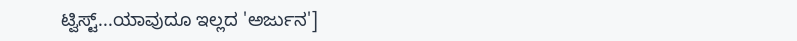ಟ್ವಿಸ್ಟ್...ಯಾವುದೂ ಇಲ್ಲದ 'ಅರ್ಜುನ']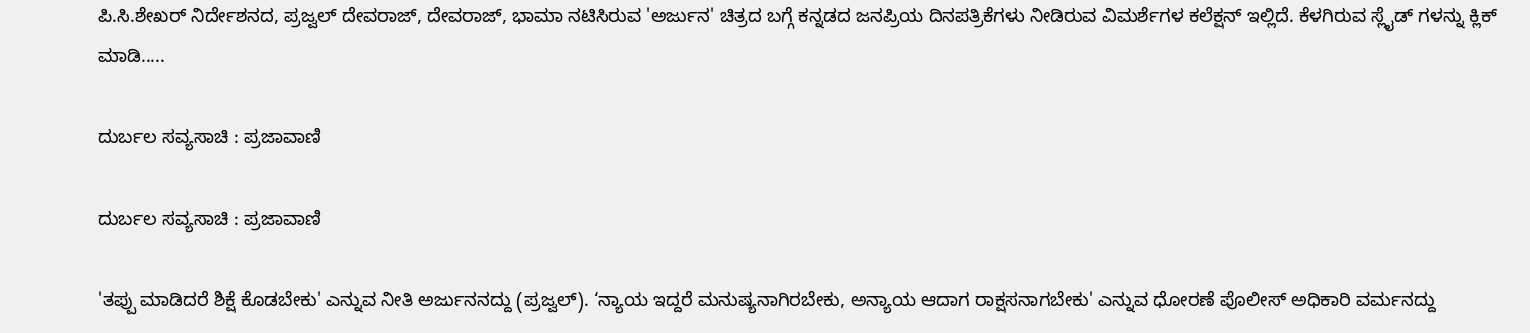ಪಿ.ಸಿ.ಶೇಖರ್ ನಿರ್ದೇಶನದ, ಪ್ರಜ್ವಲ್ ದೇವರಾಜ್, ದೇವರಾಜ್, ಭಾಮಾ ನಟಿಸಿರುವ 'ಅರ್ಜುನ' ಚಿತ್ರದ ಬಗ್ಗೆ ಕನ್ನಡದ ಜನಪ್ರಿಯ ದಿನಪತ್ರಿಕೆಗಳು ನೀಡಿರುವ ವಿಮರ್ಶೆಗಳ ಕಲೆಕ್ಷನ್ ಇಲ್ಲಿದೆ. ಕೆಳಗಿರುವ ಸ್ಲೈಡ್ ಗಳನ್ನು ಕ್ಲಿಕ್ ಮಾಡಿ.....

ದುರ್ಬಲ ಸವ್ಯಸಾಚಿ : ಪ್ರಜಾವಾಣಿ

ದುರ್ಬಲ ಸವ್ಯಸಾಚಿ : ಪ್ರಜಾವಾಣಿ

'ತಪ್ಪು ಮಾಡಿದರೆ ಶಿಕ್ಷೆ ಕೊಡಬೇಕು' ಎನ್ನುವ ನೀತಿ ಅರ್ಜುನನದ್ದು (ಪ್ರಜ್ವಲ್). ‘ನ್ಯಾಯ ಇದ್ದರೆ ಮನುಷ್ಯನಾಗಿರಬೇಕು, ಅನ್ಯಾಯ ಆದಾಗ ರಾಕ್ಷಸನಾಗಬೇಕು' ಎನ್ನುವ ಧೋರಣೆ ಪೊಲೀಸ್ ಅಧಿಕಾರಿ ವರ್ಮನದ್ದು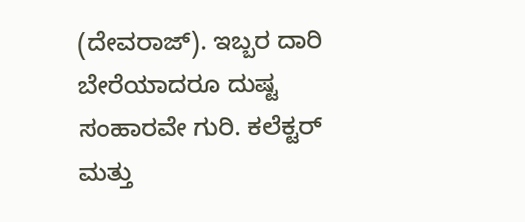(ದೇವರಾಜ್). ಇಬ್ಬರ ದಾರಿ ಬೇರೆಯಾದರೂ ದುಷ್ಟ ಸಂಹಾರವೇ ಗುರಿ. ಕಲೆಕ್ಟರ್ ಮತ್ತು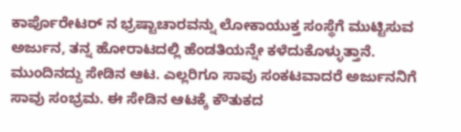ಕಾರ್ಪೊರೇಟರ್ ನ ಭ್ರಷ್ಟಾಚಾರವನ್ನು ಲೋಕಾಯುಕ್ತ ಸಂಸ್ಥೆಗೆ ಮುಟ್ಟಿಸುವ ಅರ್ಜುನ, ತನ್ನ ಹೋರಾಟದಲ್ಲಿ ಹೆಂಡತಿಯನ್ನೇ ಕಳೆದುಕೊಳ್ಳುತ್ತಾನೆ. ಮುಂದಿನದ್ದು ಸೇಡಿನ ಆಟ. ಎಲ್ಲರಿಗೂ ಸಾವು ಸಂಕಟವಾದರೆ ಅರ್ಜುನನಿಗೆ ಸಾವು ಸಂಭ್ರಮ. ಈ ಸೇಡಿನ ಆಟಕ್ಕೆ ಕೌತುಕದ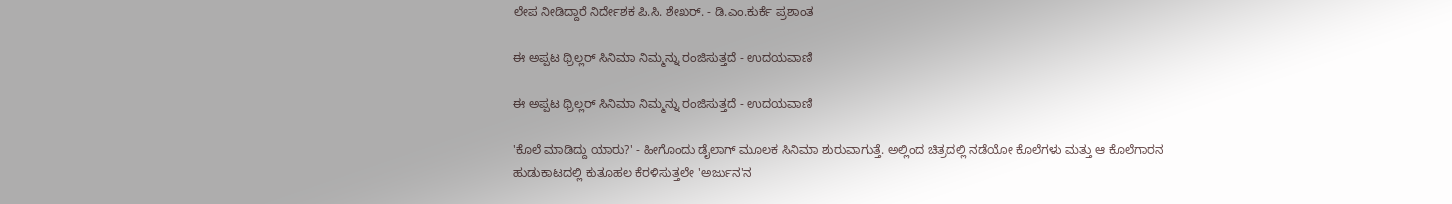ಲೇಪ ನೀಡಿದ್ದಾರೆ ನಿರ್ದೇಶಕ ಪಿ.ಸಿ. ಶೇಖರ್. - ಡಿ.ಎಂ.ಕುರ್ಕೆ ಪ್ರಶಾಂತ

ಈ ಅಪ್ಪಟ ಥ್ರಿಲ್ಲರ್ ಸಿನಿಮಾ ನಿಮ್ಮನ್ನು ರಂಜಿಸುತ್ತದೆ - ಉದಯವಾಣಿ

ಈ ಅಪ್ಪಟ ಥ್ರಿಲ್ಲರ್ ಸಿನಿಮಾ ನಿಮ್ಮನ್ನು ರಂಜಿಸುತ್ತದೆ - ಉದಯವಾಣಿ

'ಕೊಲೆ ಮಾಡಿದ್ದು ಯಾರು?' - ಹೀಗೊಂದು ಡೈಲಾಗ್ ಮೂಲಕ ಸಿನಿಮಾ ಶುರುವಾಗುತ್ತೆ. ಅಲ್ಲಿಂದ ಚಿತ್ರದಲ್ಲಿ ನಡೆಯೋ ಕೊಲೆಗಳು ಮತ್ತು ಆ ಕೊಲೆಗಾರನ ಹುಡುಕಾಟದಲ್ಲಿ ಕುತೂಹಲ ಕೆರಳಿಸುತ್ತಲೇ 'ಅರ್ಜುನ'ನ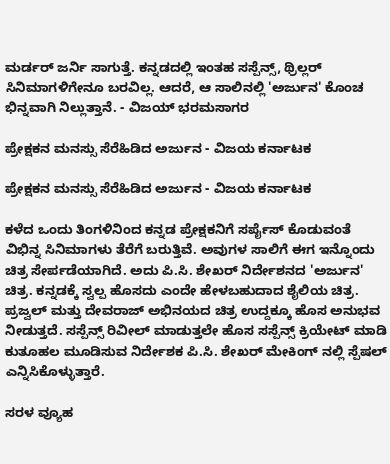ಮರ್ಡರ್ ಜರ್ನಿ ಸಾಗುತ್ತೆ. ಕನ್ನಡದಲ್ಲಿ ಇಂತಹ ಸಸ್ಪೆನ್ಸ್, ಥ್ರಿಲ್ಲರ್ ಸಿನಿಮಾಗಳಿಗೇನೂ ಬರವಿಲ್ಲ. ಆದರೆ, ಆ ಸಾಲಿನಲ್ಲಿ 'ಅರ್ಜುನ' ಕೊಂಚ ಭಿನ್ನವಾಗಿ ನಿಲ್ಲುತ್ತಾನೆ. - ವಿಜಯ್ ಭರಮಸಾಗರ

ಪ್ರೇಕ್ಷಕನ ಮನಸ್ಸು ಸೆರೆಹಿಡಿದ ಅರ್ಜುನ - ವಿಜಯ ಕರ್ನಾಟಕ

ಪ್ರೇಕ್ಷಕನ ಮನಸ್ಸು ಸೆರೆಹಿಡಿದ ಅರ್ಜುನ - ವಿಜಯ ಕರ್ನಾಟಕ

ಕಳೆದ ಒಂದು ತಿಂಗಳಿನಿಂದ ಕನ್ನಡ ಪ್ರೇಕ್ಷಕನಿಗೆ ಸರ್ಪೈಸ್ ಕೊಡುವಂತೆ ವಿಭಿನ್ನ ಸಿನಿಮಾಗಳು ತೆರೆಗೆ ಬರುತ್ತಿವೆ. ಅವುಗಳ ಸಾಲಿಗೆ ಈಗ ಇನ್ನೊಂದು ಚಿತ್ರ ಸೇರ್ಪಡೆಯಾಗಿದೆ. ಅದು ಪಿ.ಸಿ. ಶೇಖರ್ ನಿರ್ದೇಶನದ 'ಅರ್ಜುನ' ಚಿತ್ರ. ಕನ್ನಡಕ್ಕೆ ಸ್ವಲ್ಪ ಹೊಸದು ಎಂದೇ ಹೇಳಬಹುದಾದ ಶೈಲಿಯ ಚಿತ್ರ. ಪ್ರಜ್ವಲ್ ಮತ್ತು ದೇವರಾಜ್ ಅಭಿನಯದ ಚಿತ್ರ ಉದ್ದಕ್ಕೂ ಹೊಸ ಅನುಭವ ನೀಡುತ್ತದೆ. ಸಸ್ಪೆನ್ಸ್ ರಿವೀಲ್ ಮಾಡುತ್ತಲೇ ಹೊಸ ಸಸ್ಪೆನ್ಸ್ ಕ್ರಿಯೇಟ್ ಮಾಡಿ ಕುತೂಹಲ ಮೂಡಿಸುವ ನಿರ್ದೇಶಕ ಪಿ.ಸಿ. ಶೇಖರ್ ಮೇಕಿಂಗ್ ನಲ್ಲಿ ಸ್ಪೆಷಲ್ ಎನ್ನಿಸಿಕೊಳ್ಳುತ್ತಾರೆ.

ಸರಳ ವ್ಯೂಹ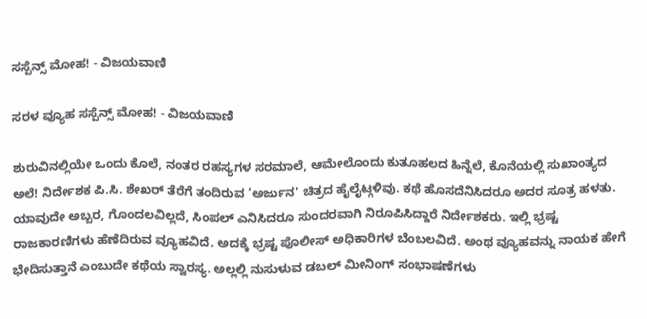ಸಸ್ಪೆನ್ಸ್ ಮೋಹ! - ವಿಜಯವಾಣಿ

ಸರಳ ವ್ಯೂಹ ಸಸ್ಪೆನ್ಸ್ ಮೋಹ! - ವಿಜಯವಾಣಿ

ಶುರುವಿನಲ್ಲಿಯೇ ಒಂದು ಕೊಲೆ, ನಂತರ ರಹಸ್ಯಗಳ ಸರಮಾಲೆ, ಆಮೇಲೊಂದು ಕುತೂಹಲದ ಹಿನ್ನೆಲೆ, ಕೊನೆಯಲ್ಲಿ ಸುಖಾಂತ್ಯದ ಅಲೆ! ನಿರ್ದೇಶಕ ಪಿ.ಸಿ. ಶೇಖರ್ ತೆರೆಗೆ ತಂದಿರುವ ‘ಅರ್ಜುನ' ಚಿತ್ರದ ಹೈಲೈಟ್ಗಳಿವು. ಕಥೆ ಹೊಸದೆನಿಸಿದರೂ ಅದರ ಸೂತ್ರ ಹಳತು. ಯಾವುದೇ ಅಬ್ಬರ, ಗೊಂದಲವಿಲ್ಲದೆ, ಸಿಂಪಲ್ ಎನಿಸಿದರೂ ಸುಂದರವಾಗಿ ನಿರೂಪಿಸಿದ್ದಾರೆ ನಿರ್ದೇಶಕರು. ಇಲ್ಲಿ ಭ್ರಷ್ಟ ರಾಜಕಾರಣಿಗಳು ಹೆಣೆದಿರುವ ವ್ಯೂಹವಿದೆ. ಅದಕ್ಕೆ ಭ್ರಷ್ಟ ಪೊಲೀಸ್ ಅಧಿಕಾರಿಗಳ ಬೆಂಬಲವಿದೆ. ಅಂಥ ವ್ಯೂಹವನ್ನು ನಾಯಕ ಹೇಗೆ ಭೇದಿಸುತ್ತಾನೆ ಎಂಬುದೇ ಕಥೆಯ ಸ್ವಾರಸ್ಯ. ಅಲ್ಲಲ್ಲಿ ನುಸುಳುವ ಡಬಲ್ ಮೀನಿಂಗ್ ಸಂಭಾಷಣೆಗಳು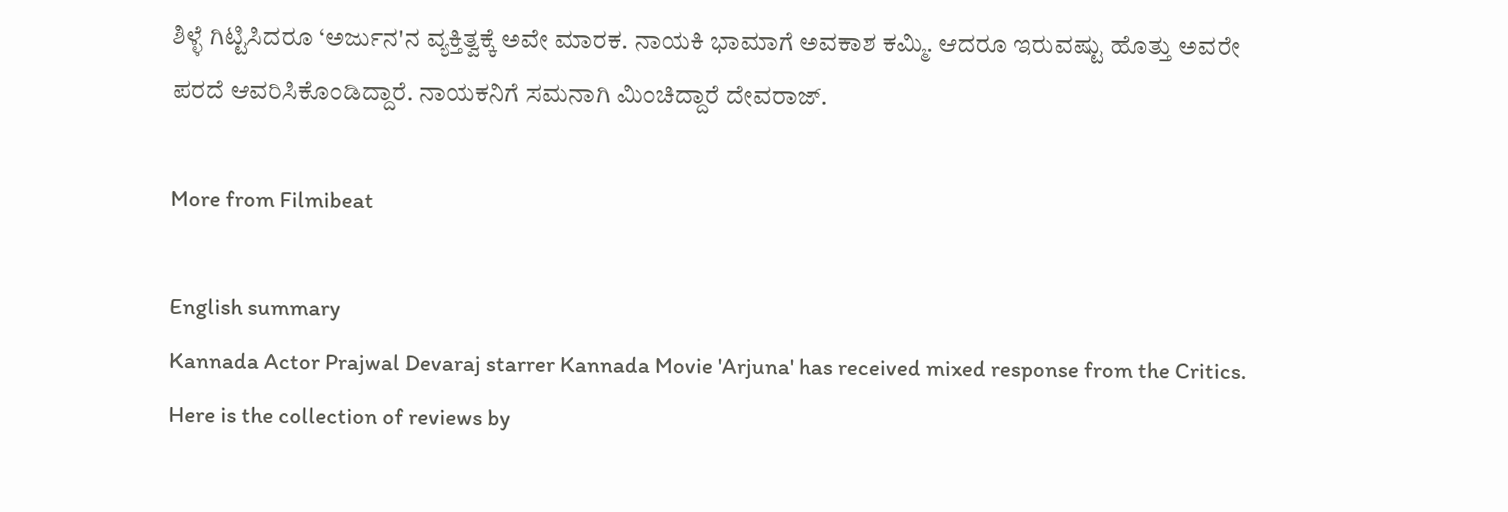ಶಿಳ್ಳೆ ಗಿಟ್ಟಿಸಿದರೂ ‘ಅರ್ಜುನ'ನ ವ್ಯಕ್ತಿತ್ವಕ್ಕೆ ಅವೇ ಮಾರಕ. ನಾಯಕಿ ಭಾಮಾಗೆ ಅವಕಾಶ ಕಮ್ಮಿ. ಆದರೂ ಇರುವಷ್ಟು ಹೊತ್ತು ಅವರೇ ಪರದೆ ಆವರಿಸಿಕೊಂಡಿದ್ದಾರೆ. ನಾಯಕನಿಗೆ ಸಮನಾಗಿ ಮಿಂಚಿದ್ದಾರೆ ದೇವರಾಜ್.

More from Filmibeat

English summary
Kannada Actor Prajwal Devaraj starrer Kannada Movie 'Arjuna' has received mixed response from the Critics. Here is the collection of reviews by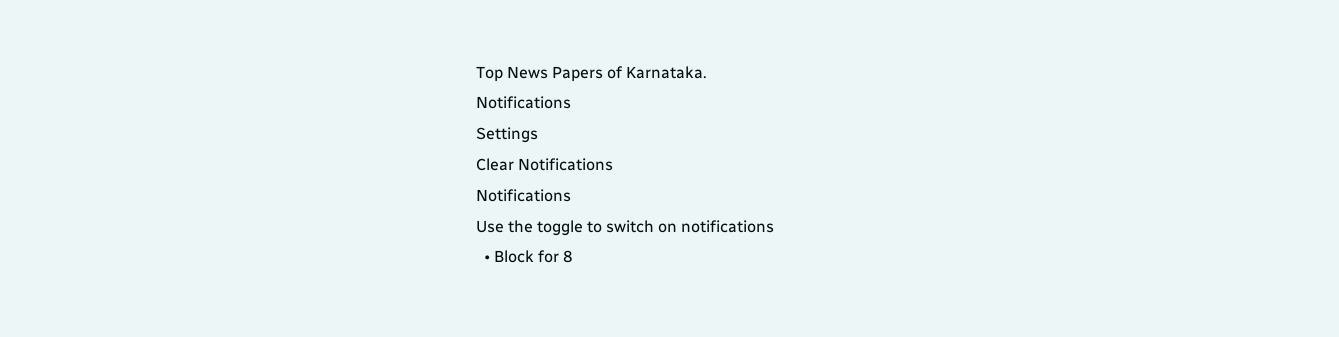Top News Papers of Karnataka.
Notifications
Settings
Clear Notifications
Notifications
Use the toggle to switch on notifications
  • Block for 8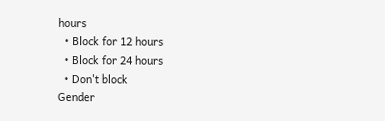hours
  • Block for 12 hours
  • Block for 24 hours
  • Don't block
Gender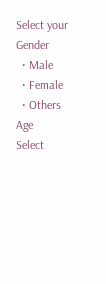Select your Gender
  • Male
  • Female
  • Others
Age
Select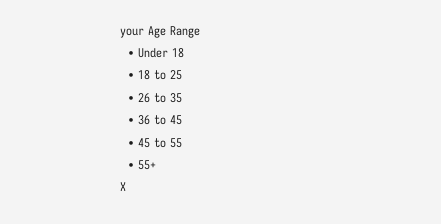your Age Range
  • Under 18
  • 18 to 25
  • 26 to 35
  • 36 to 45
  • 45 to 55
  • 55+
X